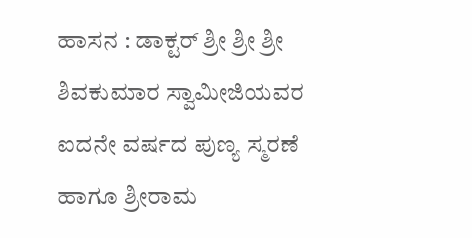ಹಾಸನ : ಡಾಕ್ಟರ್ ಶ್ರೀ ಶ್ರೀ ಶ್ರೀ ಶಿವಕುಮಾರ ಸ್ವಾಮೀಜಿಯವರ ಐದನೇ ವರ್ಷದ ಪುಣ್ಯ ಸ್ಮರಣೆ ಹಾಗೂ ಶ್ರೀರಾಮ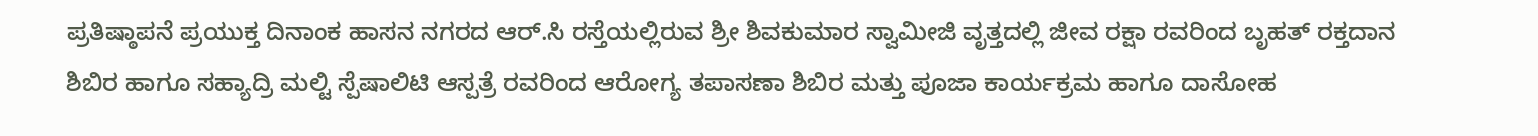ಪ್ರತಿಷ್ಠಾಪನೆ ಪ್ರಯುಕ್ತ ದಿನಾಂಕ ಹಾಸನ ನಗರದ ಆರ್.ಸಿ ರಸ್ತೆಯಲ್ಲಿರುವ ಶ್ರೀ ಶಿವಕುಮಾರ ಸ್ವಾಮೀಜಿ ವೃತ್ತದಲ್ಲಿ ಜೀವ ರಕ್ಷಾ ರವರಿಂದ ಬೃಹತ್ ರಕ್ತದಾನ ಶಿಬಿರ ಹಾಗೂ ಸಹ್ಯಾದ್ರಿ ಮಲ್ಟಿ ಸ್ಪೆಷಾಲಿಟಿ ಆಸ್ಪತ್ರೆ ರವರಿಂದ ಆರೋಗ್ಯ ತಪಾಸಣಾ ಶಿಬಿರ ಮತ್ತು ಪೂಜಾ ಕಾರ್ಯಕ್ರಮ ಹಾಗೂ ದಾಸೋಹ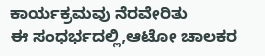ಕಾರ್ಯಕ್ರಮವು ನೆರವೇರಿತು
ಈ ಸಂಧರ್ಭದಲ್ಲಿ,ಆಟೋ ಚಾಲಕರ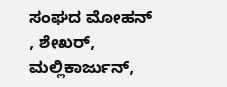ಸಂಘದ ಮೋಹನ್ , ಶೇಖರ್, ಮಲ್ಲಿಕಾರ್ಜುನ್,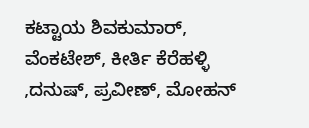ಕಟ್ಟಾಯ ಶಿವಕುಮಾರ್, ವೆಂಕಟೇಶ್, ಕೀರ್ತಿ ಕೆರೆಹಳ್ಳಿ ,ದನುಷ್, ಪ್ರವೀಣ್, ಮೋಹನ್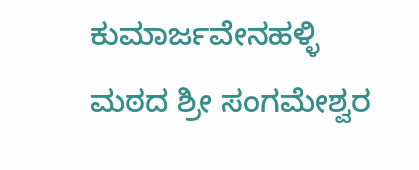ಕುಮಾರ್ಜವೇನಹಳ್ಳಿ ಮಠದ ಶ್ರೀ ಸಂಗಮೇಶ್ವರ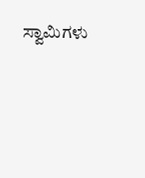ಸ್ವಾಮಿಗಳು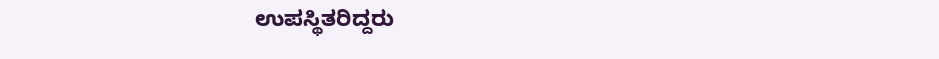ಉಪಸ್ಥಿತರಿದ್ದರು